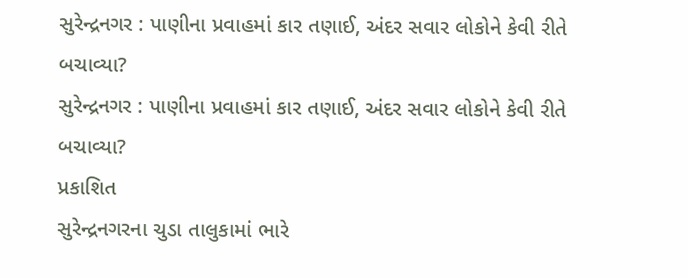સુરેન્દ્રનગર : પાણીના પ્રવાહમાં કાર તણાઈ, અંદર સવાર લોકોને કેવી રીતે બચાવ્યા?
સુરેન્દ્રનગર : પાણીના પ્રવાહમાં કાર તણાઈ, અંદર સવાર લોકોને કેવી રીતે બચાવ્યા?
પ્રકાશિત
સુરેન્દ્રનગરના ચુડા તાલુકામાં ભારે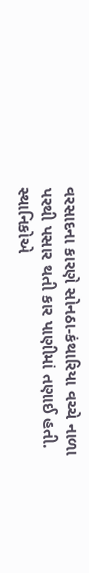વરસાદના કારણે સોનઠા-કંથારિયા વચ્ચે નાળા પરથી પસાર થતી કાર પાણીમાં તણાઈ હતી.
સ્થાનિકોએ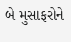બે મુસાફરોને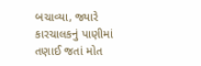બચાવ્યા, જ્યારે કારચાલકનું પાણીમાં તણાઈ જતાં મોત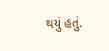થયું હતું.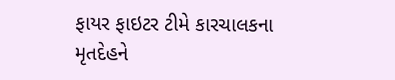ફાયર ફાઇટર ટીમે કારચાલકના મૃતદેહને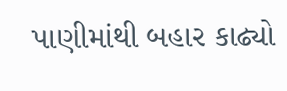પાણીમાંથી બહાર કાઢ્યો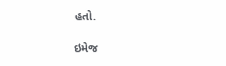હતો.

ઇમેજ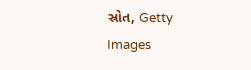સ્રોત, Getty Images